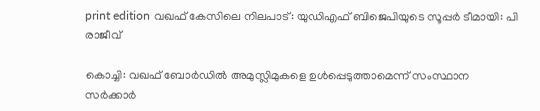print edition വഖഫ് കേസിലെ നിലപാട്: യുഡിഎഫ് ബിജെപിയുടെ സൂപ്പർ ടീമായി: പി രാജീവ്

കൊച്ചി: വഖഫ് ബോർഡിൽ അമുസ്ലിമുകളെ ഉൾപ്പെടുത്താമെന്ന് സംസ്ഥാന സർക്കാർ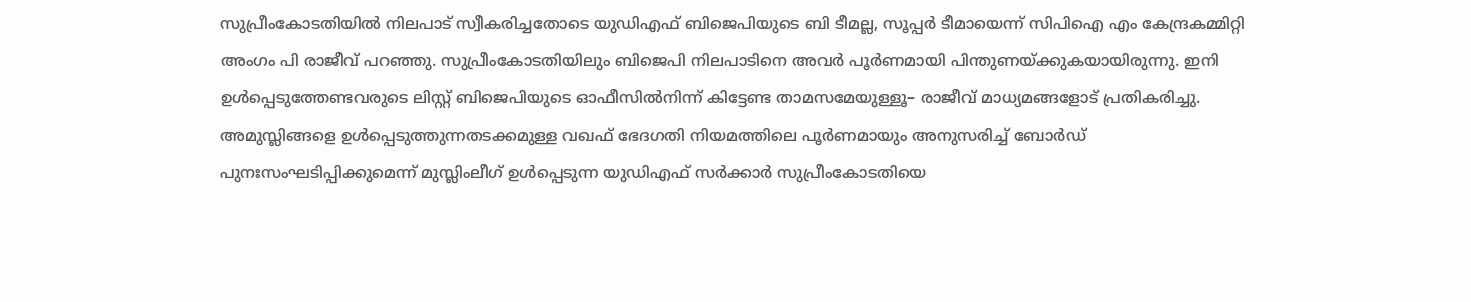സുപ്രീംകോടതിയിൽ നിലപാട് സ്വീകരിച്ചതോടെ യുഡിഎഫ് ബിജെപിയുടെ ബി ടീമല്ല, സൂപ്പർ ടീമായെന്ന് സിപിഐ എം കേന്ദ്രകമ്മിറ്റി അംഗം പി രാജീവ് പറഞ്ഞു. സുപ്രീംകോടതിയിലും ബിജെപി നിലപാടിനെ അവർ പൂർണമായി പിന്തുണയ്ക്കുകയായിരുന്നു. ഇനി ഉൾപ്പെടുത്തേണ്ടവരുടെ ലിസ്റ്റ് ബിജെപിയുടെ ഓഫീസിൽനിന്ന് കിട്ടേണ്ട താമസമേയുള്ളൂ– രാജീവ് മാധ്യമങ്ങളോട് പ്രതികരിച്ചു.
അമുസ്ലിങ്ങളെ ഉൾപ്പെടുത്തുന്നതടക്കമുള്ള വഖഫ് ഭേദഗതി നിയമത്തിലെ പൂർണമായും അനുസരിച്ച് ബോർഡ് പുനഃസംഘടിപ്പിക്കുമെന്ന് മുസ്ലിംലീഗ് ഉൾപ്പെടുന്ന യുഡിഎഫ് സർക്കാർ സുപ്രീംകോടതിയെ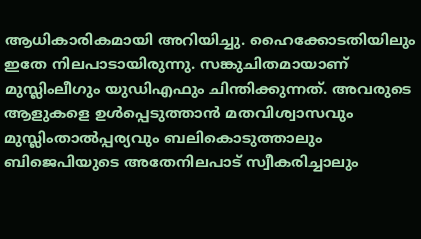ആധികാരികമായി അറിയിച്ചു. ഹൈക്കോടതിയിലും ഇതേ നിലപാടായിരുന്നു. സങ്കുചിതമായാണ് മുസ്ലിംലീഗും യുഡിഎഫും ചിന്തിക്കുന്നത്. അവരുടെ ആളുകളെ ഉൾപ്പെടുത്താൻ മതവിശ്വാസവും മുസ്ലിംതാൽപ്പര്യവും ബലികൊടുത്താലും ബിജെപിയുടെ അതേനിലപാട് സ്വീകരിച്ചാലും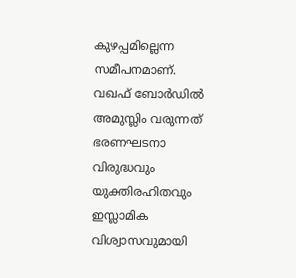കുഴപ്പമില്ലെന്ന സമീപനമാണ്.
വഖഫ് ബോർഡിൽ അമുസ്ലിം വരുന്നത് ഭരണഘടനാ വിരുദ്ധവും യുക്തിരഹിതവും ഇസ്ലാമിക വിശ്വാസവുമായി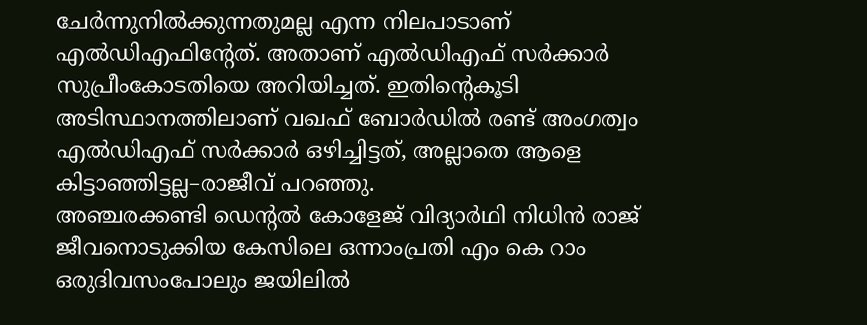ചേർന്നുനിൽക്കുന്നതുമല്ല എന്ന നിലപാടാണ് എൽഡിഎഫിന്റേത്. അതാണ് എൽഡിഎഫ് സർക്കാർ സുപ്രീംകോടതിയെ അറിയിച്ചത്. ഇതിന്റെകൂടി അടിസ്ഥാനത്തിലാണ് വഖഫ് ബോർഡിൽ രണ്ട് അംഗത്വം എൽഡിഎഫ് സർക്കാർ ഒഴിച്ചിട്ടത്, അല്ലാതെ ആളെ കിട്ടാഞ്ഞിട്ടല്ല–രാജീവ് പറഞ്ഞു.
അഞ്ചരക്കണ്ടി ഡെന്റൽ കോളേജ് വിദ്യാർഥി നിധിൻ രാജ് ജീവനൊടുക്കിയ കേസിലെ ഒന്നാംപ്രതി എം കെ റാം ഒരുദിവസംപോലും ജയിലിൽ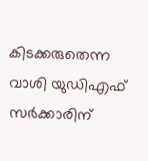കിടക്കരുതെന്ന വാശി യുഡിഎഫ് സർക്കാരിന്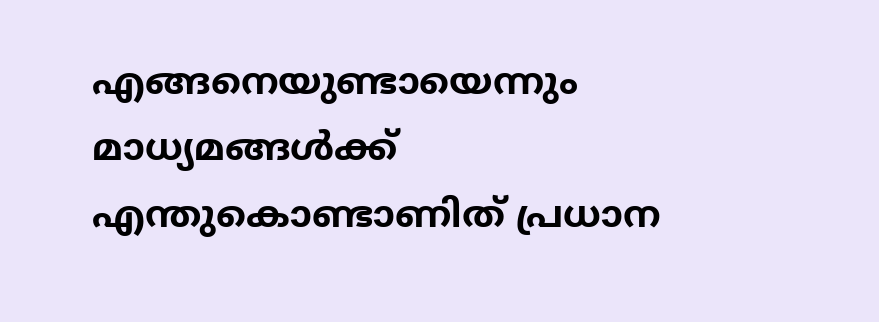എങ്ങനെയുണ്ടായെന്നും മാധ്യമങ്ങൾക്ക് എന്തുകൊണ്ടാണിത് പ്രധാന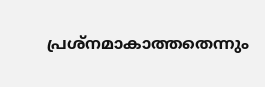പ്രശ്നമാകാത്തതെന്നും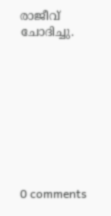രാജീവ് ചോദിച്ചു.









0 comments